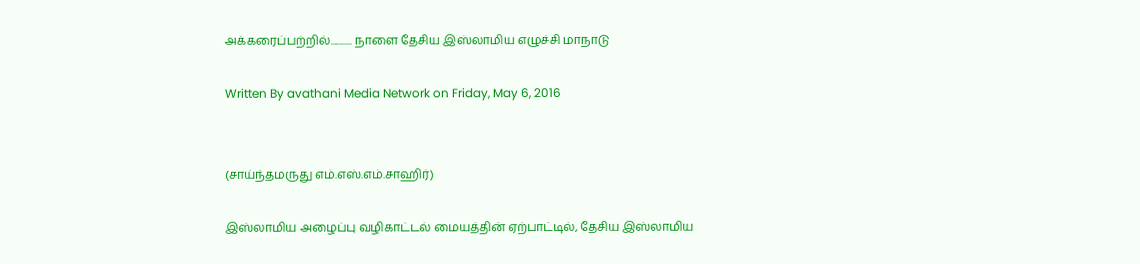அக்கரைப்பற்றில்........... நாளை தேசிய இஸ்லாமிய எழுச்சி மாநாடு

Written By avathani Media Network on Friday, May 6, 2016


(சாய்ந்தமருது எம்.எஸ்.எம்.சாஹிர்)

இஸ்லாமிய அழைப்பு வழிகாட்டல் மையத்தின் ஏற்பாட்டில், தேசிய இஸ்லாமிய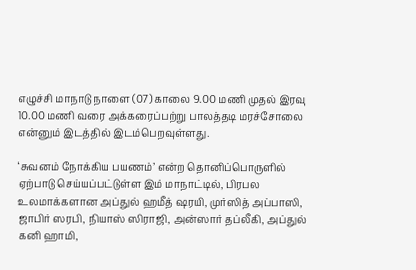எழுச்சி மாநாடு நாளை (07) காலை 9.00 மணி முதல் இரவு 10.00 மணி வரை அக்கரைப்பற்று பாலத்தடி மரச்சோலை என்னும் இடத்தில் இடம்பெறவுள்ளது.

‘சுவனம் நோக்கிய பயணம்’ என்ற தொனிப்பொருளில் ஏற்பாடு செய்யப்பட்டுள்ள இம் மாநாட்டில், பிரபல உலமாக்களான அப்துல் ஹமீத் ஷரயி, முர்ஸித் அப்பாஸி, ஜாபிர் ஸரபி, நியாஸ் ஸிராஜி, அன்ஸார் தப்லீகி, அப்துல் கனி ஹாமி,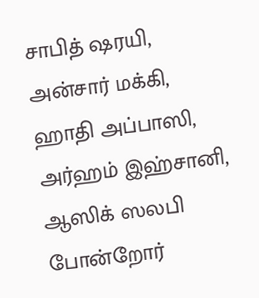சாபித் ஷரயி, அன்சார் மக்கி, ஹாதி அப்பாஸி, அர்ஹம் இஹ்சானி, ஆஸிக் ஸலபி போன்றோர்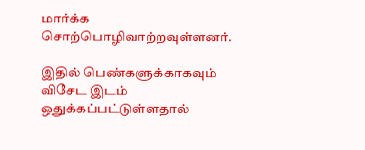மார்க்க சொற்பொழிவாற்றவுள்ளனர்.

இதில் பெண்களுக்காகவும் விசேட இடம் ஒதுக்கப்பட்டுள்ளதால்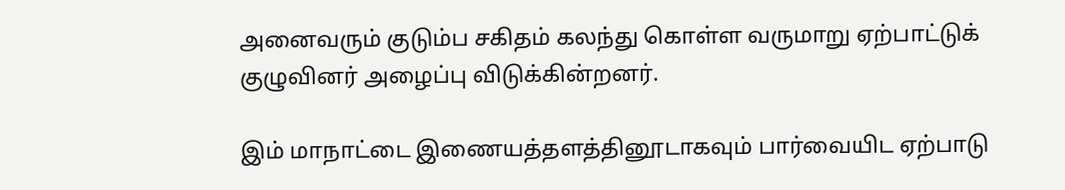அனைவரும் குடும்ப சகிதம் கலந்து கொள்ள வருமாறு ஏற்பாட்டுக் குழுவினர் அழைப்பு விடுக்கின்றனர்.

இம் மாநாட்டை இணையத்தளத்தினூடாகவும் பார்வையிட ஏற்பாடு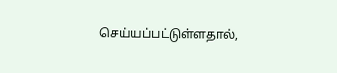செய்யப்பட்டுள்ளதால்,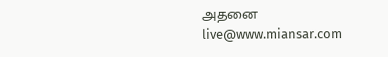அதனை live@www.miansar.com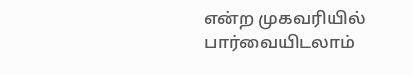என்ற முகவரியில் பார்வையிடலாம்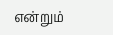என்றும்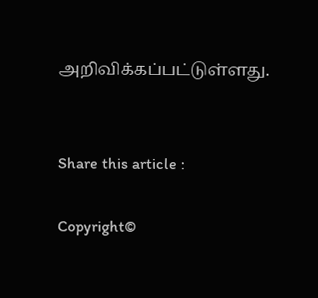அறிவிக்கப்பட்டுள்ளது.


Share this article :

Copyright©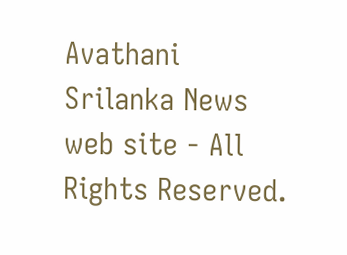Avathani Srilanka News web site - All Rights Reserved.